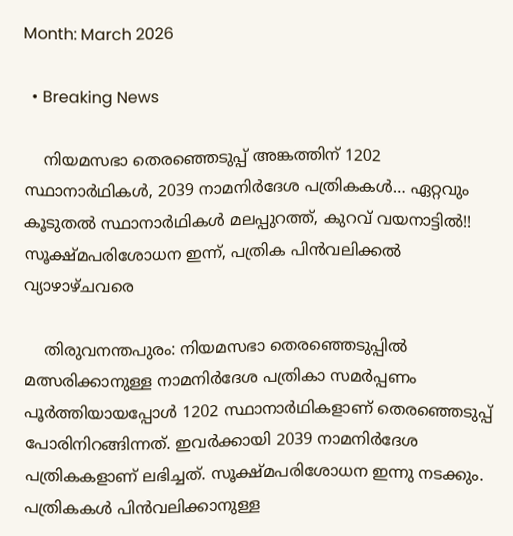Month: March 2026

  • Breaking News

    നിയമസഭാ തെരഞ്ഞെടുപ്പ് അങ്കത്തിന് 1202 സ്ഥാനാർഥികൾ, 2039 നാമനിർദേശ പത്രികകൾ… ഏറ്റവും കൂടുതൽ സ്ഥാനാർഥികൾ മലപ്പുറത്ത്, കുറവ് വയനാട്ടിൽ!! സൂക്ഷ്മപരിശോധന ഇന്ന്, പത്രിക പിൻവലിക്കൽ വ്യാഴാഴ്ചവരെ

    തിരുവനന്തപുരം: നിയമസഭാ തെരഞ്ഞെടുപ്പിൽ മത്സരിക്കാനുള്ള നാമനിർദേശ പത്രികാ സമർപ്പണം പൂർത്തിയായപ്പോൾ 1202 സ്ഥാനാർഥികളാണ് തെരഞ്ഞെടുപ്പ് പോരിനിറങ്ങിന്നത്. ഇവർക്കായി 2039 നാമനിർദേശ പത്രികകളാണ് ലഭിച്ചത്. സൂക്ഷ്മപരിശോധന ഇന്നു നടക്കും. പത്രികകൾ പിൻവലിക്കാനുള്ള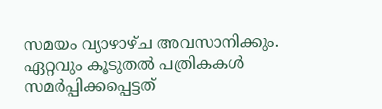സമയം വ്യാഴാഴ്ച അവസാനിക്കും. ഏറ്റവും കൂടുതൽ പത്രികകൾ സമർപ്പിക്കപ്പെട്ടത്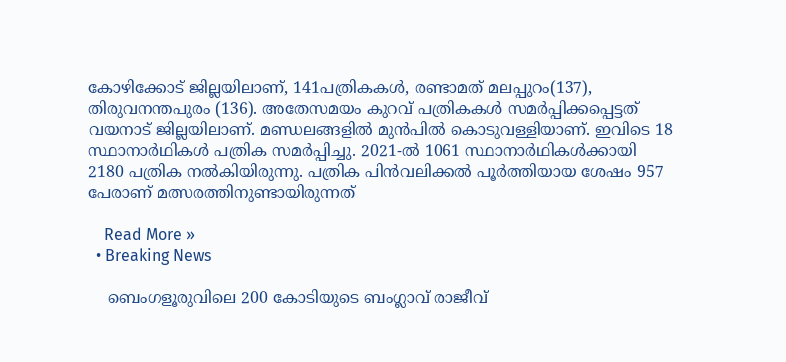കോഴിക്കോട് ജില്ലയിലാണ്, 141പത്രികകൾ, രണ്ടാമത് മലപ്പുറം(137), തിരുവനന്തപുരം (136). അതേസമയം കുറവ് പത്രികകൾ സമർപ്പിക്കപ്പെട്ടത് വയനാട് ജില്ലയിലാണ്. മണ്ഡലങ്ങളിൽ മുൻപിൽ കൊടുവള്ളിയാണ്. ഇവിടെ 18 സ്ഥാനാർഥികൾ പത്രിക സമർപ്പിച്ചു. 2021-ൽ 1061 സ്ഥാനാർഥികൾക്കായി 2180 പത്രിക നൽകിയിരുന്നു. പത്രിക പിൻവലിക്കൽ പൂർത്തിയായ ശേഷം 957 പേരാണ് മത്സരത്തിനുണ്ടായിരുന്നത്

    Read More »
  • Breaking News

    ബെംഗളൂരുവിലെ 200 കോടിയുടെ ബംഗ്ലാവ് രാജീവ്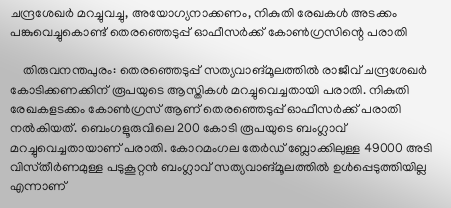ചന്ദ്രശേഖർ മറച്ചുവച്ചു, അയോഗ്യനാക്കണം, നികുതി രേഖകൾ അടക്കം പങ്കുവെച്ചുകൊണ്ട് തെരഞ്ഞെടുപ്പ് ഓഫീസർക്ക് കോൺഗ്രസിന്റെ പരാതി

    തിരുവനന്തപുരം: തെരഞ്ഞെടുപ്പ് സത്യവാങ്മൂലത്തിൽ രാജീവ് ചന്ദ്രശേഖർ കോടിക്കണക്കിന് രൂപയുടെ ആസ്തികൾ മറച്ചുവെച്ചതായി പരാതി. നികുതി രേഖകളടക്കം കോൺഗ്രസ് ആണ് തെരഞ്ഞെടുപ്പ് ഓഫീസർക്ക് പരാതി നൽകിയത്. ബെംഗളൂരുവിലെ 200 കോടി രൂപയുടെ ബംഗ്ലാവ് മറച്ചുവെച്ചതായാണ് പരാതി. കോറമംഗല തേർഡ് ബ്ലോക്കിലുള്ള 49000 അടി വിസ്‌തീർണമുള്ള പടുകൂറ്റൻ ബംഗ്ലാവ് സത്യവാങ്മൂലത്തിൽ ഉൾപ്പെടുത്തിയില്ല എന്നാണ്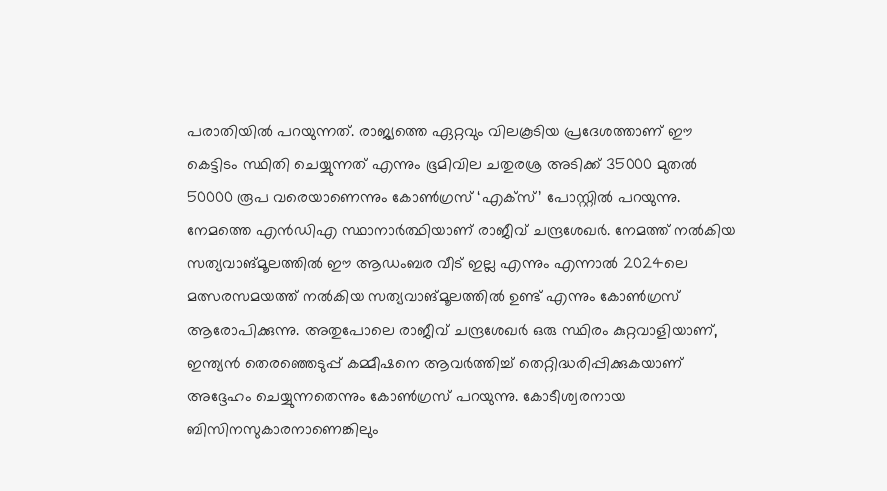പരാതിയിൽ പറയുന്നത്. രാജ്യത്തെ ഏറ്റവും വിലകൂടിയ പ്രദേശത്താണ് ഈ കെട്ടിടം സ്ഥിതി ചെയ്യുന്നത് എന്നും ഭൂമിവില ചതുരശ്ര അടിക്ക് 35000 മുതൽ 50000 രൂപ വരെയാണെന്നും കോൺഗ്രസ് ‘എക്സ്’ പോസ്റ്റിൽ പറയുന്നു. നേമത്തെ എൻഡിഎ സ്ഥാനാർത്ഥിയാണ് രാജീവ് ചന്ദ്രശേഖർ. നേമത്ത് നൽകിയ സത്യവാങ്മൂലത്തിൽ ഈ ആഡംബര വീട് ഇല്ല എന്നും എന്നാൽ 2024ലെ മത്സരസമയത്ത് നൽകിയ സത്യവാങ്മൂലത്തിൽ ഉണ്ട് എന്നും കോൺഗ്രസ് ആരോപിക്കുന്നു. അതുപോലെ രാജീവ് ചന്ദ്രശേഖർ ഒരു സ്ഥിരം കുറ്റവാളിയാണ്, ഇന്ത്യൻ തെരഞ്ഞെടുപ്പ് കമ്മീഷനെ ആവർത്തിച്ച് തെറ്റിദ്ധരിപ്പിക്കുകയാണ് അദ്ദേഹം ചെയ്യുന്നതെന്നും കോൺഗ്രസ് പറയുന്നു. കോടീശ്വരനായ ബിസിനസുകാരനാണെങ്കിലും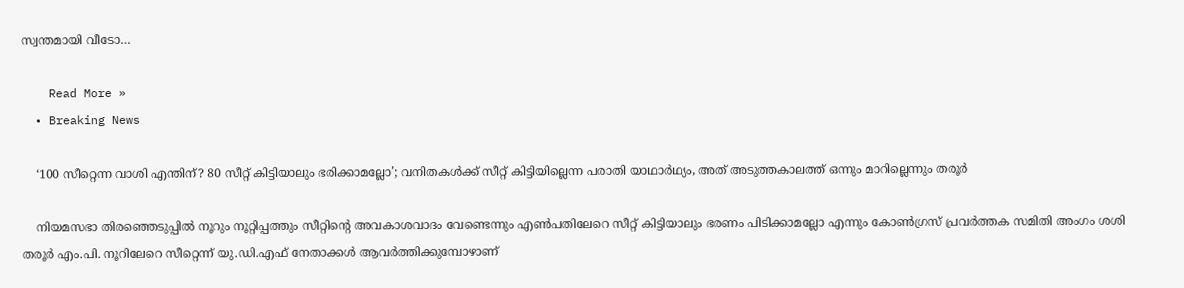സ്വന്തമായി വീടോ…

    Read More »
  • Breaking News

    ‘100 സീറ്റെന്ന വാശി എന്തിന്? 80 സീറ്റ് കിട്ടിയാലും ഭരിക്കാമല്ലോ’; വനിതകള്‍ക്ക് സീറ്റ് കിട്ടിയില്ലെന്ന പരാതി യാഥാര്‍ഥ്യം, അത് അടുത്തകാലത്ത് ഒന്നും മാറില്ലെന്നും തരൂര്‍

    നിയമസഭാ തിരഞ്ഞെടുപ്പില്‍ നൂറും നൂറ്റിപ്പത്തും സീറ്റിന്റെ അവകാശവാദം വേണ്ടെന്നും എണ്‍പതിലേറെ സീറ്റ് കിട്ടിയാലും ഭരണം പിടിക്കാമല്ലോ എന്നും കോണ്‍ഗ്രസ് പ്രവര്‍ത്തക സമിതി അംഗം ശശി തരൂര്‍ എം.പി. നൂറിലേറെ സീറ്റെന്ന് യു.ഡി.എഫ് നേതാക്കള്‍ ആവര്‍ത്തിക്കുമ്പോഴാണ്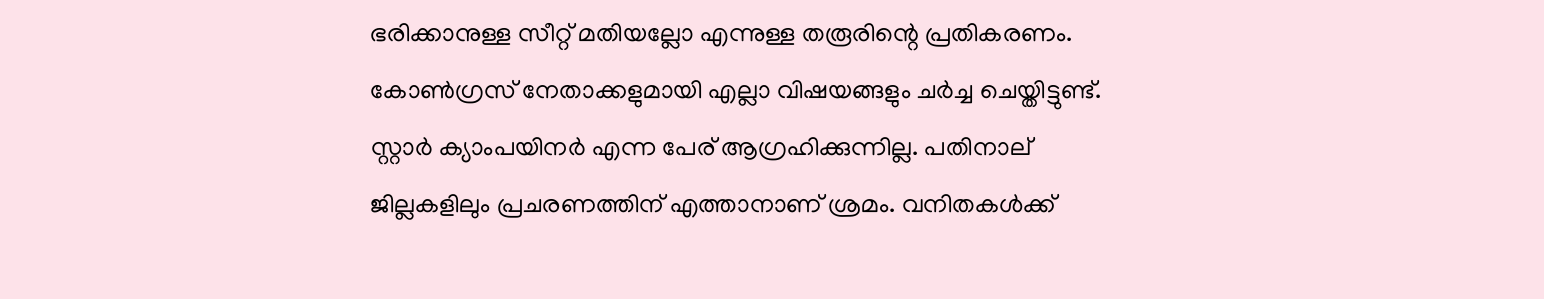ഭരിക്കാനുള്ള സീറ്റ് മതിയല്ലോ എന്നുള്ള തരൂരിന്റെ പ്രതികരണം. കോണ്‍ഗ്രസ് നേതാക്കളുമായി എല്ലാ വിഷയങ്ങളും ചര്‍ച്ച ചെയ്തിട്ടുണ്ട്. സ്റ്റാര്‍ ക്യാംപയിനര്‍ എന്ന പേര് ആഗ്രഹിക്കുന്നില്ല. പതിനാല് ജില്ലകളിലും പ്രചരണത്തിന് എത്താനാണ് ശ്രമം. വനിതകള്‍ക്ക്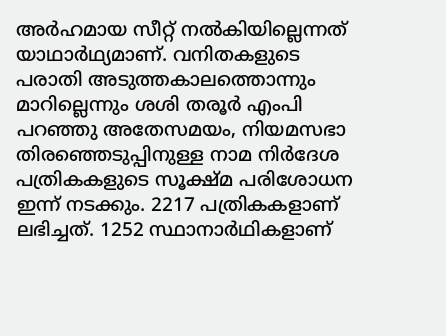അര്‍ഹമായ സീറ്റ് നല്‍കിയില്ലെന്നത് യാഥാര്‍ഥ്യമാണ്. വനിതകളുടെ പരാതി അടുത്തകാലത്തൊന്നും മാറില്ലെന്നും ശശി തരൂര്‍ എംപി പറഞ്ഞു അതേസമയം, നിയമസഭാ തിരഞ്ഞെടുപ്പിനുള്ള നാമ നിര്‍ദേശ പത്രികകളുടെ സൂക്ഷ്മ പരിശോധന ഇന്ന് നടക്കും. 2217 പത്രികകളാണ് ലഭിച്ചത്. 1252 സ്ഥാനാര്‍ഥികളാണ്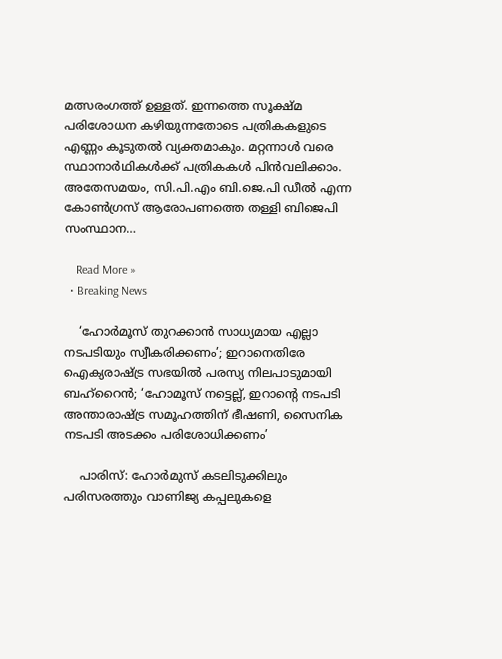മത്സരംഗത്ത് ഉള്ളത്. ഇന്നത്തെ സൂക്ഷ്മ പരിശോധന കഴിയുന്നതോടെ പത്രികകളുടെ എണ്ണം കൂടുതല്‍ വ്യക്തമാകും. മറ്റന്നാള്‍ വരെ സ്ഥാനാര്‍ഥികള്‍ക്ക് പത്രികകള്‍ പിന്‍വലിക്കാം. അതേസമയം, സി.പി.എം ബി.ജെ.പി ഡീല്‍ എന്ന കോണ്‍ഗ്രസ് ആരോപണത്തെ തള്ളി ബിജെപി സംസ്ഥാന…

    Read More »
  • Breaking News

    ‘ഹോര്‍മൂസ് തുറക്കാന്‍ സാധ്യമായ എല്ലാ നടപടിയും സ്വീകരിക്കണം’; ഇറാനെതിരേ ഐക്യരാഷ്ട്ര സഭയില്‍ പരസ്യ നിലപാടുമായി ബഹ്‌റൈന്‍; ‘ഹോമൂസ് നട്ടെല്ല്, ഇറാന്റെ നടപടി അന്താരാഷ്ട്ര സമൂഹത്തിന് ഭീഷണി, സൈനിക നടപടി അടക്കം പരിശോധിക്കണം’

    പാരിസ്: ഹോര്‍മുസ് കടലിടുക്കിലും പരിസരത്തും വാണിജ്യ കപ്പലുകളെ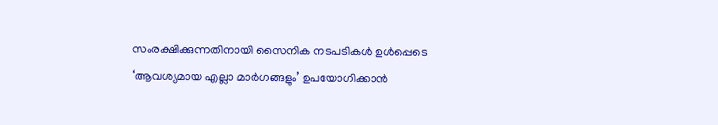സംരക്ഷിക്കുന്നതിനായി സൈനിക നടപടികള്‍ ഉള്‍പ്പെടെ ‘ആവശ്യമായ എല്ലാ മാര്‍ഗങ്ങളും’ ഉപയോഗിക്കാന്‍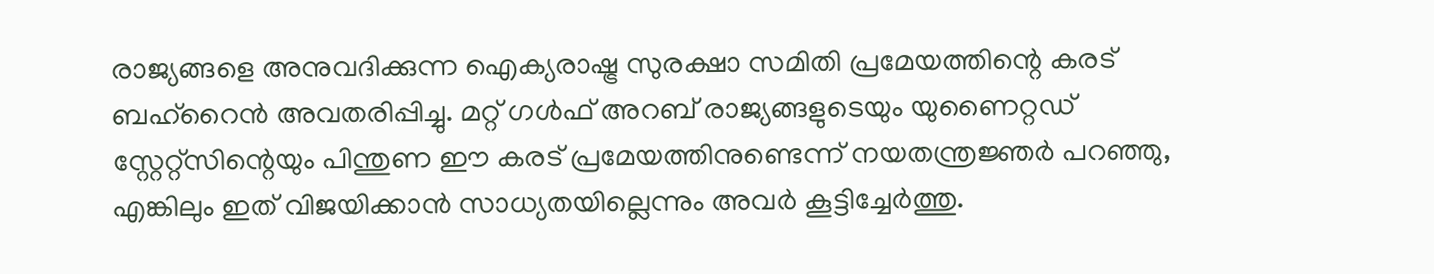രാജ്യങ്ങളെ അനുവദിക്കുന്ന ഐക്യരാഷ്ട്ര സുരക്ഷാ സമിതി പ്രമേയത്തിന്റെ കരട് ബഹ്റൈന്‍ അവതരിപ്പിച്ചു. മറ്റ് ഗള്‍ഫ് അറബ് രാജ്യങ്ങളുടെയും യുണൈറ്റഡ് സ്റ്റേറ്റ്സിന്റെയും പിന്തുണ ഈ കരട് പ്രമേയത്തിനുണ്ടെന്ന് നയതന്ത്രജ്ഞര്‍ പറഞ്ഞു, എങ്കിലും ഇത് വിജയിക്കാന്‍ സാധ്യതയില്ലെന്നും അവര്‍ കൂട്ടിച്ചേര്‍ത്തു.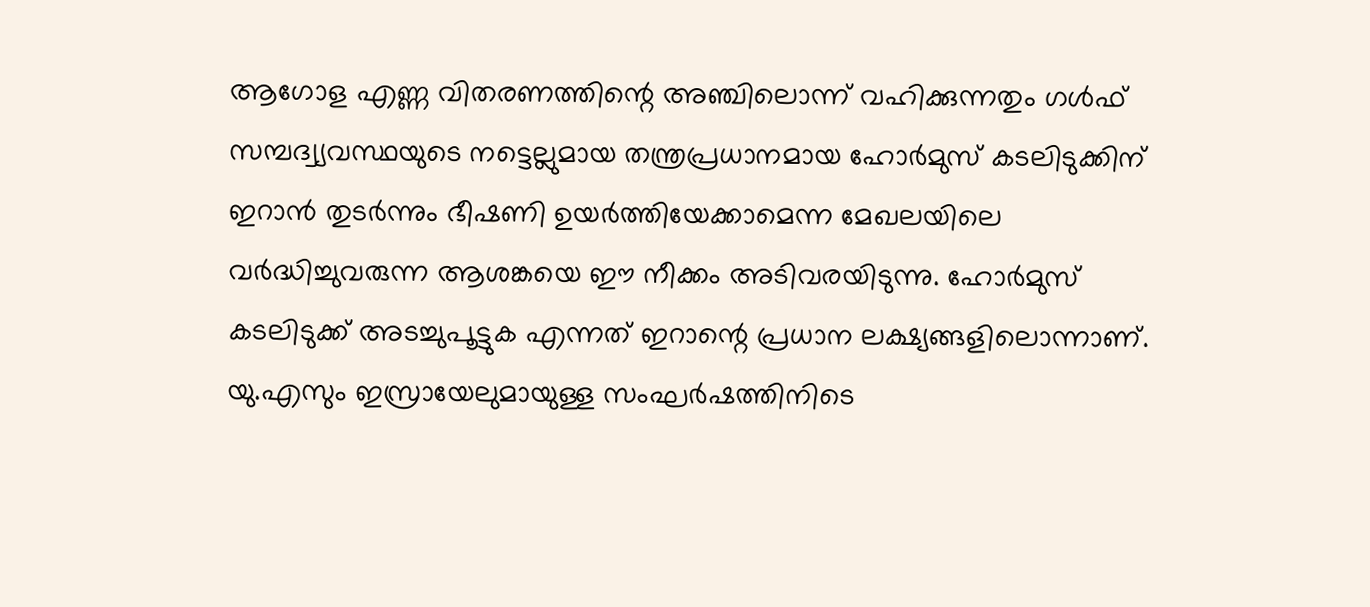ആഗോള എണ്ണ വിതരണത്തിന്റെ അഞ്ചിലൊന്ന് വഹിക്കുന്നതും ഗള്‍ഫ് സമ്പദ്വ്യവസ്ഥയുടെ നട്ടെല്ലുമായ തന്ത്രപ്രധാനമായ ഹോര്‍മുസ് കടലിടുക്കിന് ഇറാന്‍ തുടര്‍ന്നും ഭീഷണി ഉയര്‍ത്തിയേക്കാമെന്ന മേഖലയിലെ വര്‍ദ്ധിച്ചുവരുന്ന ആശങ്കയെ ഈ നീക്കം അടിവരയിടുന്നു. ഹോര്‍മുസ് കടലിടുക്ക് അടച്ചുപൂട്ടുക എന്നത് ഇറാന്റെ പ്രധാന ലക്ഷ്യങ്ങളിലൊന്നാണ്. യു.എസും ഇസ്രായേലുമായുള്ള സംഘര്‍ഷത്തിനിടെ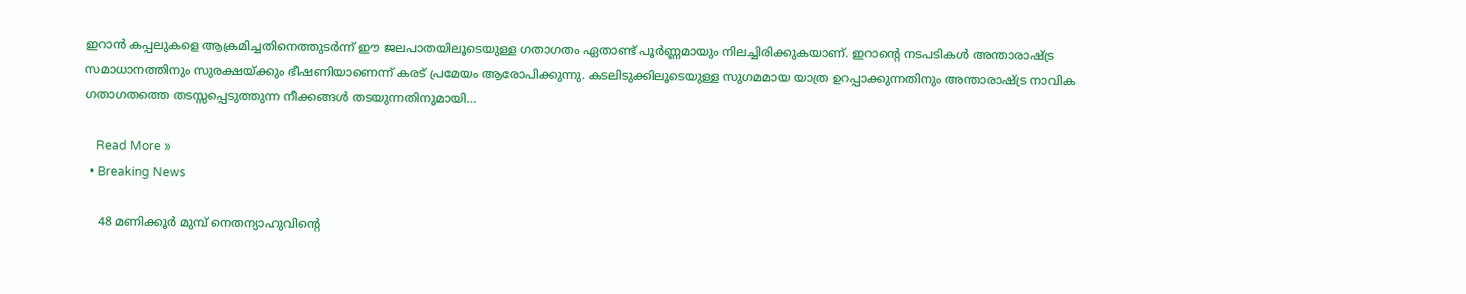ഇറാന്‍ കപ്പലുകളെ ആക്രമിച്ചതിനെത്തുടര്‍ന്ന് ഈ ജലപാതയിലൂടെയുള്ള ഗതാഗതം ഏതാണ്ട് പൂര്‍ണ്ണമായും നിലച്ചിരിക്കുകയാണ്. ഇറാന്റെ നടപടികള്‍ അന്താരാഷ്ട്ര സമാധാനത്തിനും സുരക്ഷയ്ക്കും ഭീഷണിയാണെന്ന് കരട് പ്രമേയം ആരോപിക്കുന്നു. കടലിടുക്കിലൂടെയുള്ള സുഗമമായ യാത്ര ഉറപ്പാക്കുന്നതിനും അന്താരാഷ്ട്ര നാവിക ഗതാഗതത്തെ തടസ്സപ്പെടുത്തുന്ന നീക്കങ്ങള്‍ തടയുന്നതിനുമായി…

    Read More »
  • Breaking News

    48 മണിക്കൂര്‍ മുമ്പ് നെതന്യാഹുവിന്റെ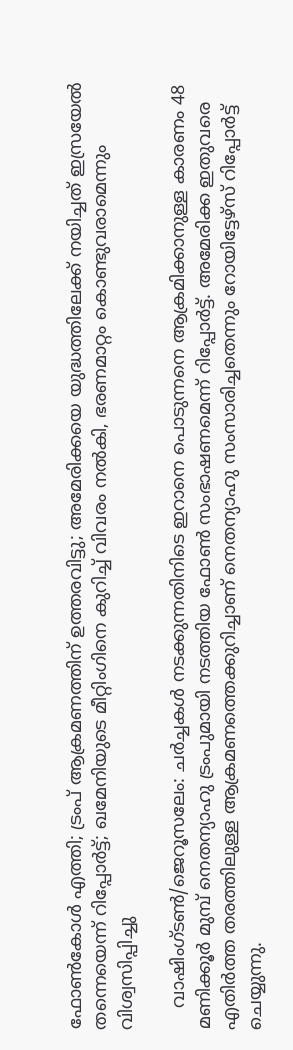ഫോണ്‍കോള്‍ എത്തി; ട്രംപ് ആക്രമണത്തിന് ഉത്തരവിട്ടു; അമേരിക്കയെ യുദ്ധത്തിലേക്ക് നയിച്ചത് ഇസ്രയേല്‍ തന്നെയെന്ന് റിപ്പോര്‍ട്ട്; ഖമേനിയുടെ മീറ്റിംഗിനെ കുറിച്ച് വിവരം നല്‍കി, ഭരണമാറ്റം കൊണ്ടുവരാമെന്നും വിശ്വസിപ്പിച്ചു

    വാഷിംഗ്ടണ്‍/ജെറൂസലേം: ചര്‍ച്ചകള്‍ നടക്കുന്നതിനിടെ ഇറാനെ പൊടുന്നനെ ആക്രമിക്കാനുള്ള കാരണം 48 മണിക്കൂര്‍ മുമ്പ് നെതന്യാഹു ട്രംപുമായി നടത്തിയ ഫോണ്‍ സംഭാഷണമെന്ന് റിപ്പോര്‍ട്ട്. അമേരിക്ക ഇതുവരെ എതിര്‍ത്ത തരത്തിലുള്ള ആക്രമണത്തെക്കുറിച്ചാണ് നെതന്യാഹു സംസാരിച്ചതെന്നും റോയിട്ടേഴ്‌സ് റിപ്പോര്‍ട്ട് ചെയ്യുന്നു.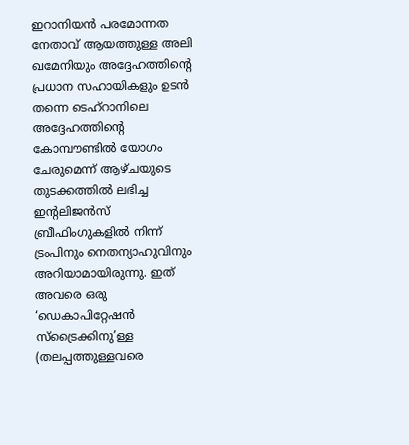ഇറാനിയന്‍ പരമോന്നത നേതാവ് ആയത്തുള്ള അലി ഖമേനിയും അദ്ദേഹത്തിന്റെ പ്രധാന സഹായികളും ഉടന്‍ തന്നെ ടെഹ്റാനിലെ അദ്ദേഹത്തിന്റെ കോമ്പൗണ്ടില്‍ യോഗം ചേരുമെന്ന് ആഴ്ചയുടെ തുടക്കത്തില്‍ ലഭിച്ച ഇന്റലിജന്‍സ് ബ്രീഫിംഗുകളില്‍ നിന്ന് ട്രംപിനും നെതന്യാഹുവിനും അറിയാമായിരുന്നു. ഇത് അവരെ ഒരു ‘ഡെകാപിറ്റേഷന്‍ സ്‌ട്രൈക്കിനു’ള്ള (തലപ്പത്തുള്ളവരെ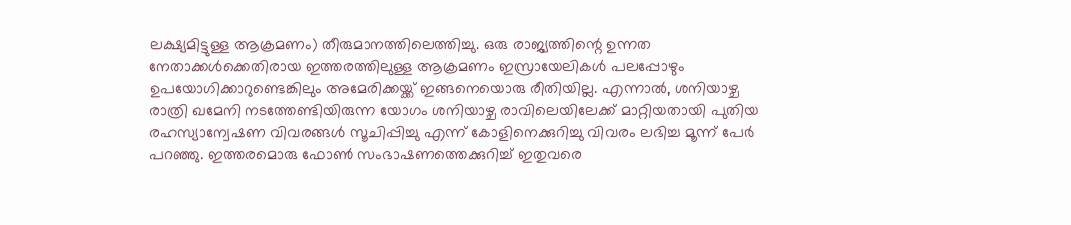ലക്ഷ്യമിട്ടുള്ള ആക്രമണം) തീരുമാനത്തിലെത്തിച്ചു. ഒരു രാജ്യത്തിന്റെ ഉന്നത നേതാക്കള്‍ക്കെതിരായ ഇത്തരത്തിലുള്ള ആക്രമണം ഇസ്രായേലികള്‍ പലപ്പോഴും ഉപയോഗിക്കാറുണ്ടെങ്കിലും അമേരിക്കയ്ക്ക് ഇങ്ങനെയൊരു രീതിയില്ല. എന്നാല്‍, ശനിയാഴ്ച രാത്രി ഖമേനി നടത്തേണ്ടിയിരുന്ന യോഗം ശനിയാഴ്ച രാവിലെയിലേക്ക് മാറ്റിയതായി പുതിയ രഹസ്യാന്വേഷണ വിവരങ്ങള്‍ സൂചിപ്പിച്ചു എന്ന് കോളിനെക്കുറിച്ചു വിവരം ലഭിച്ച മൂന്ന് പേര്‍ പറഞ്ഞു. ഇത്തരമൊരു ഫോണ്‍ സംഭാഷണത്തെക്കുറിച്ച് ഇതുവരെ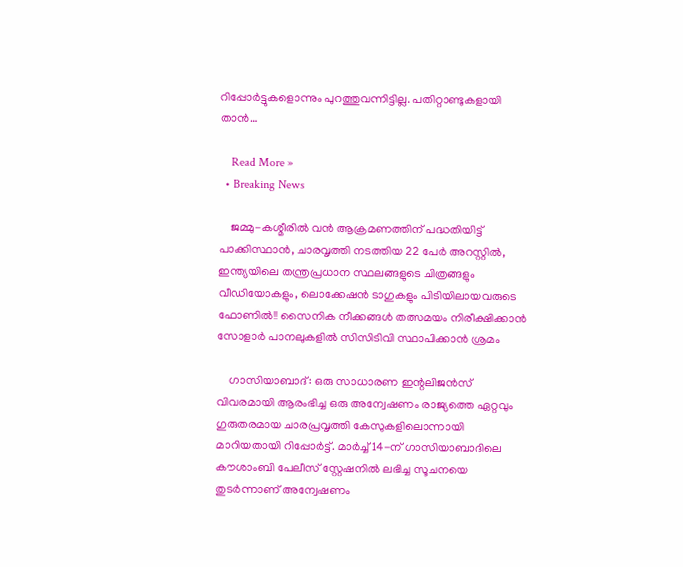റിപ്പോര്‍ട്ടുകളൊന്നും പുറത്തുവന്നിട്ടില്ല. പതിറ്റാണ്ടുകളായി താന്‍…

    Read More »
  • Breaking News

    ജമ്മു-കശ്മീരിൽ വൻ ആക്രമണത്തിന് പദ്ധതിയിട്ട് പാക്കിസ്ഥാൻ, ചാരവൃത്തി നടത്തിയ 22 പേർ അറസ്റ്റിൽ, ഇന്ത്യയിലെ തന്ത്രപ്രധാന സ്ഥലങ്ങളുടെ ചിത്രങ്ങളും വീഡിയോകളും, ലൊക്കേഷൻ ടാഗുകളും പിടിയിലായവരുടെ ഫോണിൽ!! സൈനിക നീക്കങ്ങൾ തത്സമയം നിരീക്ഷിക്കാൻ സോളാർ പാനലുകളിൽ സിസിടിവി സ്ഥാപിക്കാൻ ശ്രമം

    ഗാസിയാബാദ്: ഒരു സാധാരണ ഇന്റലിജൻസ് വിവരമായി ആരംഭിച്ച ഒരു അന്വേഷണം രാജ്യത്തെ ഏറ്റവും ഗുരുതരമായ ചാരപ്രവൃത്തി കേസുകളിലൊന്നായി മാറിയതായി റിപ്പോർട്ട്. മാർച്ച് 14-ന് ഗാസിയാബാദിലെ കൗശാംബി പേലീസ് സ്റ്റേഷനിൽ ലഭിച്ച സൂചനയെ തുടർന്നാണ് അന്വേഷണം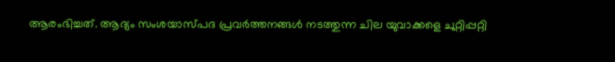ആരംഭിച്ചത്. ആദ്യം സംശയാസ്പദ പ്രവർത്തനങ്ങൾ നടത്തുന്ന ചില യുവാക്കളെ ചുറ്റിപ്പറ്റി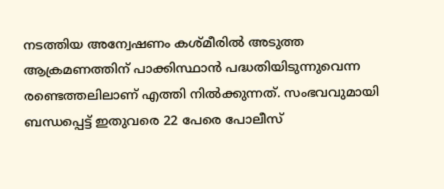നടത്തിയ അന്വേഷണം കശ്മീരിൽ അടുത്ത ആക്രമണത്തിന് പാക്കിസ്ഥാൻ പദ്ധതിയിടുന്നുവെന്ന രണ്ടെത്തലിലാണ് എത്തി നിൽക്കുന്നത്. സംഭവവുമായി ബന്ധപ്പെട്ട് ഇതുവരെ 22 പേരെ പോലീസ്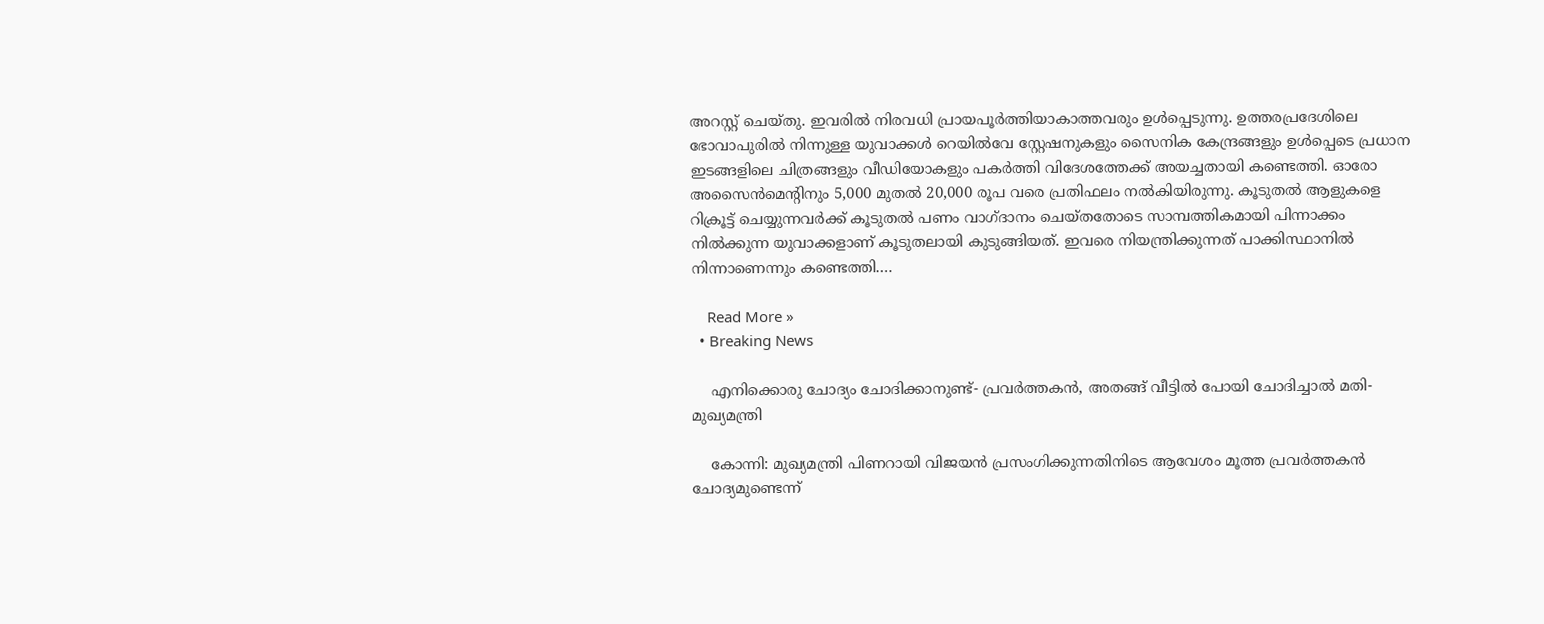അറസ്റ്റ് ചെയ്തു. ഇവരിൽ നിരവധി പ്രായപൂർത്തിയാകാത്തവരും ഉൾപ്പെടുന്നു. ഉത്തരപ്രദേശിലെ ഭോവാപുരിൽ നിന്നുള്ള യുവാക്കൾ റെയിൽവേ സ്റ്റേഷനുകളും സൈനിക കേന്ദ്രങ്ങളും ഉൾപ്പെടെ പ്രധാന ഇടങ്ങളിലെ ചിത്രങ്ങളും വീഡിയോകളും പകർത്തി വിദേശത്തേക്ക് അയച്ചതായി കണ്ടെത്തി. ഓരോ അസൈൻമെന്റിനും 5,000 മുതൽ 20,000 രൂപ വരെ പ്രതിഫലം നൽകിയിരുന്നു. കൂടുതൽ ആളുകളെ റിക്രൂട്ട് ചെയ്യുന്നവർക്ക് കൂടുതൽ പണം വാഗ്ദാനം ചെയ്തതോടെ സാമ്പത്തികമായി പിന്നാക്കം നിൽക്കുന്ന യുവാക്കളാണ് കൂടുതലായി കുടുങ്ങിയത്. ഇവരെ നിയന്ത്രിക്കുന്നത് പാക്കിസ്ഥാനിൽ നിന്നാണെന്നും കണ്ടെത്തി.…

    Read More »
  • Breaking News

    എനിക്കൊരു ചോദ്യം ചോദിക്കാനുണ്ട്- പ്രവർത്തകൻ, അതങ്ങ് വീട്ടിൽ പോയി ചോദിച്ചാൽ മതി- മുഖ്യമന്ത്രി

    കോന്നി: മുഖ്യമന്ത്രി പിണറായി വിജയൻ പ്രസംഗിക്കുന്നതിനിടെ ആവേശം മൂത്ത പ്രവർത്തകൻ ചോദ്യമുണ്ടെന്ന്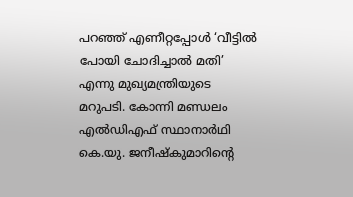പറഞ്ഞ് എണീറ്റപ്പോൾ ‘വീട്ടിൽ പോയി ചോദിച്ചാൽ മതി’ എന്നു മുഖ്യമന്ത്രിയുടെ മറുപടി. കോന്നി മണ്ഡലം എൽഡിഎഫ് സ്ഥാനാർഥി കെ.യു. ജനീഷ്കുമാറിന്റെ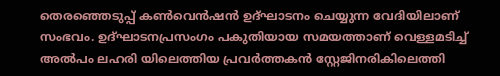തെരഞ്ഞെടുപ്പ് കൺവെൻഷൻ ഉദ്ഘാടനം ചെയ്യുന്ന വേദിയിലാണ് സംഭവം. ഉദ്ഘാടനപ്രസംഗം പകുതിയായ സമയത്താണ് വെള്ളമടിച്ച് അൽപം ലഹരി യിലെത്തിയ പ്രവർത്തകൻ സ്റ്റേജിനരികിലെത്തി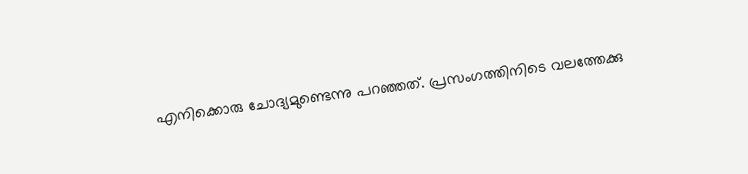എനിക്കൊരു ചോദ്യമുണ്ടെന്നു പറഞ്ഞത്. പ്രസംഗത്തിനിടെ വലത്തേക്കു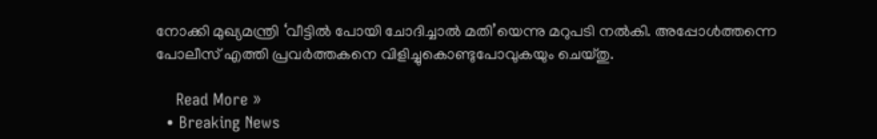നോക്കി മുഖ്യമന്ത്രി ‘വീട്ടിൽ പോയി ചോദിച്ചാൽ മതി’യെന്നു മറുപടി നൽകി. അപ്പോൾത്തന്നെ പോലീസ് എത്തി പ്രവർത്തകനെ വിളിച്ചുകൊണ്ടുപോവുകയും ചെയ്തു.

    Read More »
  • Breaking News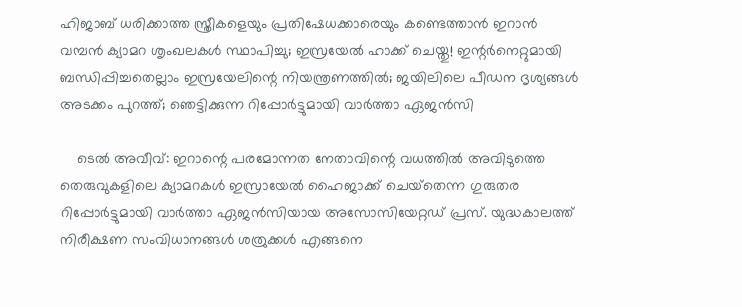ഹിജാബ് ധരിക്കാത്ത സ്ത്രീകളെയും പ്രതിഷേധക്കാരെയും കണ്ടെത്താന്‍ ഇറാന്‍ വമ്പന്‍ ക്യാമറ ശൃംഖലകള്‍ സ്ഥാപിച്ചു; ഇസ്രയേല്‍ ഹാക്ക് ചെയ്തു! ഇന്റര്‍നെറ്റുമായി ബന്ധിപ്പിച്ചതെല്ലാം ഇസ്രയേലിന്റെ നിയന്ത്രണത്തില്‍; ജയിലിലെ പീഡന ദൃശ്യങ്ങള്‍ അടക്കം പുറത്ത്; ഞെട്ടിക്കുന്ന റിപ്പോര്‍ട്ടുമായി വാര്‍ത്താ ഏജന്‍സി

    ടെല്‍ അവീവ്: ഇറാന്റെ പരമോന്നത നേതാവിന്റെ വധത്തില്‍ അവിടുത്തെ തെരുവുകളിലെ ക്യാമറകള്‍ ഇസ്രായേല്‍ ഹൈജാക്ക് ചെയ്‌തെന്ന ഗുരുതര റിപ്പോര്‍ട്ടുമായി വാര്‍ത്താ ഏജന്‍സിയായ അസോസിയേറ്റഡ് പ്രസ്. യുദ്ധകാലത്ത് നിരീക്ഷണ സംവിധാനങ്ങള്‍ ശത്രുക്കള്‍ എങ്ങനെ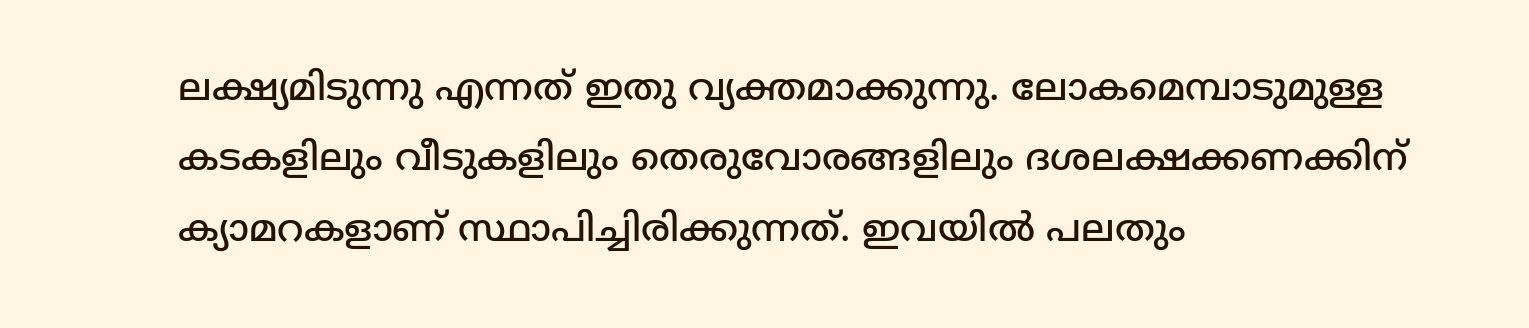ലക്ഷ്യമിടുന്നു എന്നത് ഇതു വ്യക്തമാക്കുന്നു. ലോകമെമ്പാടുമുള്ള കടകളിലും വീടുകളിലും തെരുവോരങ്ങളിലും ദശലക്ഷക്കണക്കിന് ക്യാമറകളാണ് സ്ഥാപിച്ചിരിക്കുന്നത്. ഇവയില്‍ പലതും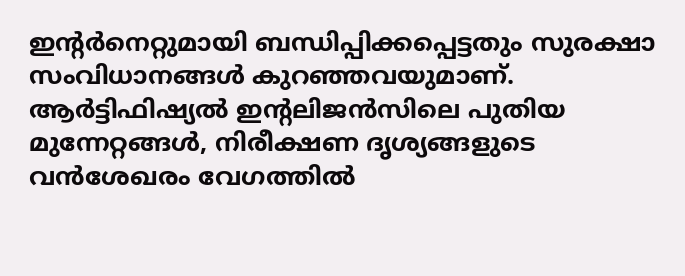ഇന്റര്‍നെറ്റുമായി ബന്ധിപ്പിക്കപ്പെട്ടതും സുരക്ഷാ സംവിധാനങ്ങള്‍ കുറഞ്ഞവയുമാണ്. ആര്‍ട്ടിഫിഷ്യല്‍ ഇന്റലിജന്‍സിലെ പുതിയ മുന്നേറ്റങ്ങള്‍, നിരീക്ഷണ ദൃശ്യങ്ങളുടെ വന്‍ശേഖരം വേഗത്തില്‍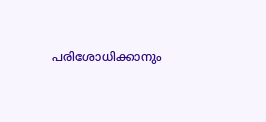പരിശോധിക്കാനും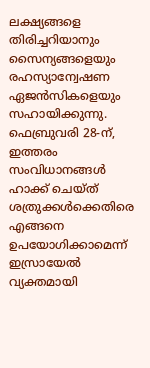ലക്ഷ്യങ്ങളെ തിരിച്ചറിയാനും സൈന്യങ്ങളെയും രഹസ്യാന്വേഷണ ഏജന്‍സികളെയും സഹായിക്കുന്നു. ഫെബ്രുവരി 28-ന്, ഇത്തരം സംവിധാനങ്ങള്‍ ഹാക്ക് ചെയ്ത് ശത്രുക്കള്‍ക്കെതിരെ എങ്ങനെ ഉപയോഗിക്കാമെന്ന് ഇസ്രായേല്‍ വ്യക്തമായി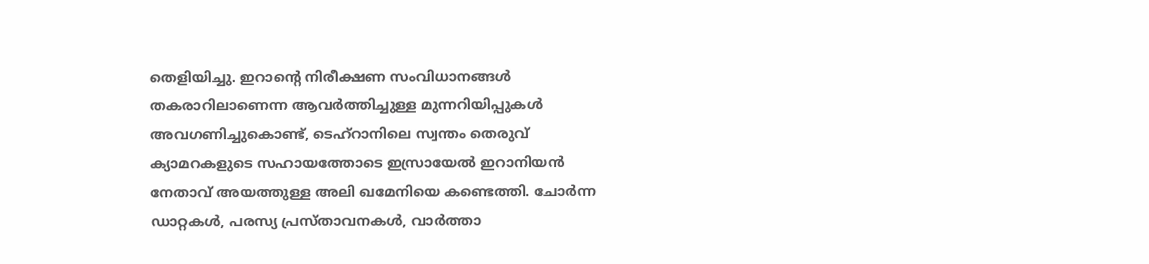തെളിയിച്ചു. ഇറാന്റെ നിരീക്ഷണ സംവിധാനങ്ങള്‍ തകരാറിലാണെന്ന ആവര്‍ത്തിച്ചുള്ള മുന്നറിയിപ്പുകള്‍ അവഗണിച്ചുകൊണ്ട്, ടെഹ്റാനിലെ സ്വന്തം തെരുവ് ക്യാമറകളുടെ സഹായത്തോടെ ഇസ്രായേല്‍ ഇറാനിയന്‍ നേതാവ് അയത്തുള്ള അലി ഖമേനിയെ കണ്ടെത്തി. ചോര്‍ന്ന ഡാറ്റകള്‍, പരസ്യ പ്രസ്താവനകള്‍, വാര്‍ത്താ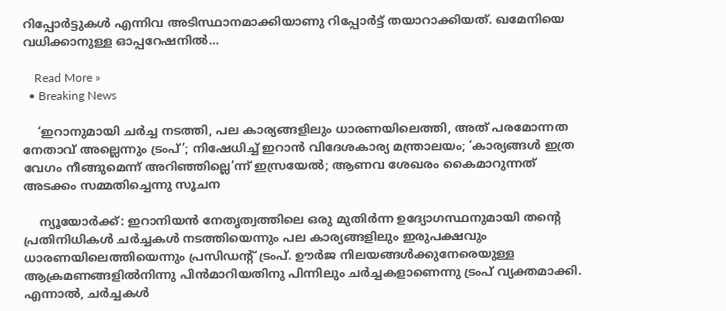റിപ്പോര്‍ട്ടുകള്‍ എന്നിവ അടിസ്ഥാനമാക്കിയാണു റിപ്പോര്‍ട്ട് തയാറാക്കിയത്. ഖമേനിയെ വധിക്കാനുള്ള ഓപ്പറേഷനില്‍…

    Read More »
  • Breaking News

    ‘ഇറാനുമായി ചര്‍ച്ച നടത്തി, പല കാര്യങ്ങളിലും ധാരണയിലെത്തി, അത് പരമോന്നത നേതാവ് അല്ലെന്നും ട്രംപ്’; നിഷേധിച്ച് ഇറാന്‍ വിദേശകാര്യ മന്ത്രാലയം; ‘കാര്യങ്ങള്‍ ഇത്ര വേഗം നീങ്ങുമെന്ന് അറിഞ്ഞില്ലെ’ന്ന് ഇസ്രയേല്‍; ആണവ ശേഖരം കൈമാറുന്നത് അടക്കം സമ്മതിച്ചെന്നു സൂചന

    ന്യൂയോര്‍ക്ക്: ഇറാനിയന്‍ നേതൃത്വത്തിലെ ഒരു മുതിര്‍ന്ന ഉദ്യോഗസ്ഥനുമായി തന്റെ പ്രതിനിധികള്‍ ചര്‍ച്ചകള്‍ നടത്തിയെന്നും പല കാര്യങ്ങളിലും ഇരുപക്ഷവും ധാരണയിലെത്തിയെന്നും പ്രസിഡന്റ് ട്രംപ്. ഊര്‍ജ നിലയങ്ങള്‍ക്കുനേരെയുള്ള ആക്രമണങ്ങളില്‍നിന്നു പിന്‍മാറിയതിനു പിന്നിലും ചര്‍ച്ചകളാണെന്നു ട്രംപ് വ്യക്തമാക്കി. എന്നാല്‍, ചര്‍ച്ചകള്‍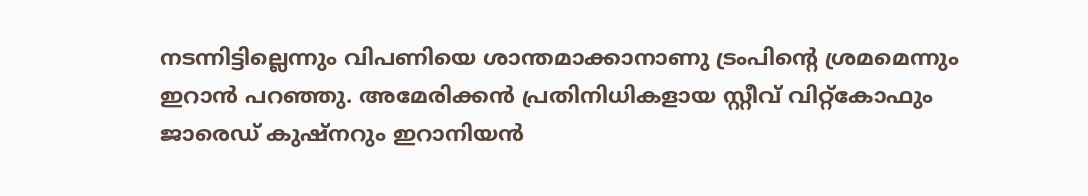നടന്നിട്ടില്ലെന്നും വിപണിയെ ശാന്തമാക്കാനാണു ട്രംപിന്റെ ശ്രമമെന്നും ഇറാന്‍ പറഞ്ഞു. അമേരിക്കന്‍ പ്രതിനിധികളായ സ്റ്റീവ് വിറ്റ്കോഫും ജാരെഡ് കുഷ്‌നറും ഇറാനിയന്‍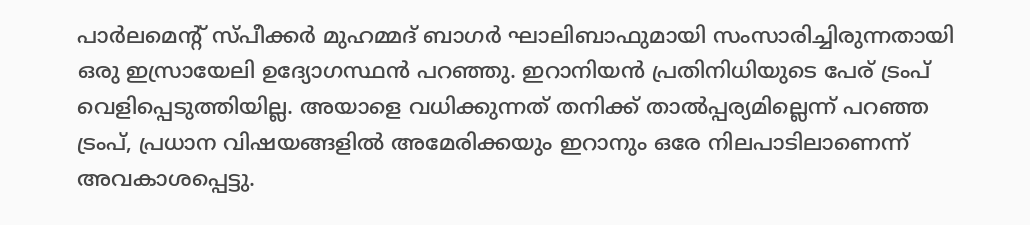പാര്‍ലമെന്റ് സ്പീക്കര്‍ മുഹമ്മദ് ബാഗര്‍ ഘാലിബാഫുമായി സംസാരിച്ചിരുന്നതായി ഒരു ഇസ്രായേലി ഉദ്യോഗസ്ഥന്‍ പറഞ്ഞു. ഇറാനിയന്‍ പ്രതിനിധിയുടെ പേര് ട്രംപ് വെളിപ്പെടുത്തിയില്ല. അയാളെ വധിക്കുന്നത് തനിക്ക് താല്‍പ്പര്യമില്ലെന്ന് പറഞ്ഞ ട്രംപ്, പ്രധാന വിഷയങ്ങളില്‍ അമേരിക്കയും ഇറാനും ഒരേ നിലപാടിലാണെന്ന് അവകാശപ്പെട്ടു.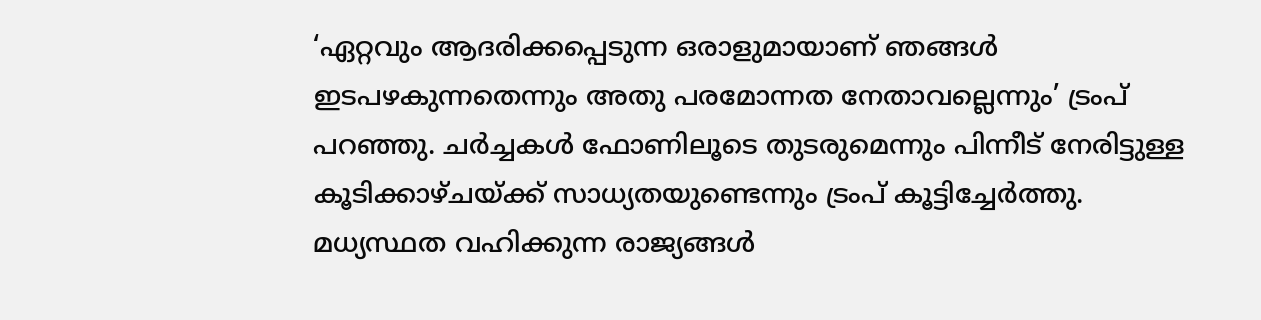‘ഏറ്റവും ആദരിക്കപ്പെടുന്ന ഒരാളുമായാണ് ഞങ്ങള്‍ ഇടപഴകുന്നതെന്നും അതു പരമോന്നത നേതാവല്ലെന്നും’ ട്രംപ് പറഞ്ഞു. ചര്‍ച്ചകള്‍ ഫോണിലൂടെ തുടരുമെന്നും പിന്നീട് നേരിട്ടുള്ള കൂടിക്കാഴ്ചയ്ക്ക് സാധ്യതയുണ്ടെന്നും ട്രംപ് കൂട്ടിച്ചേര്‍ത്തു. മധ്യസ്ഥത വഹിക്കുന്ന രാജ്യങ്ങള്‍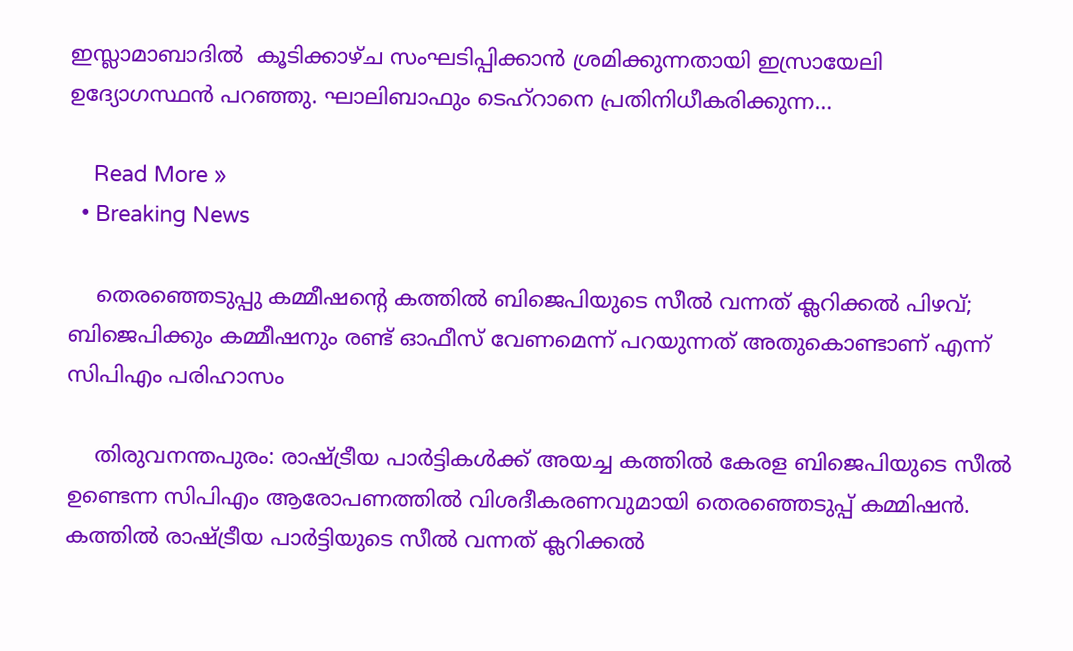ഇസ്ലാമാബാദില്‍  കൂടിക്കാഴ്ച സംഘടിപ്പിക്കാന്‍ ശ്രമിക്കുന്നതായി ഇസ്രായേലി ഉദ്യോഗസ്ഥന്‍ പറഞ്ഞു. ഘാലിബാഫും ടെഹ്റാനെ പ്രതിനിധീകരിക്കുന്ന…

    Read More »
  • Breaking News

    തെരഞ്ഞെടുപ്പു കമ്മീഷന്റെ കത്തില്‍ ബിജെപിയുടെ സീല്‍ വന്നത് ക്ലറിക്കല്‍ പിഴവ്; ബിജെപിക്കും കമ്മീഷനും രണ്ട് ഓഫീസ് വേണമെന്ന് പറയുന്നത് അതുകൊണ്ടാണ് എന്ന് സിപിഎം പരിഹാസം

    തിരുവനന്തപുരം: രാഷ്ട്രീയ പാര്‍ട്ടികള്‍ക്ക് അയച്ച കത്തില്‍ കേരള ബിജെപിയുടെ സീല്‍ ഉണ്ടെന്ന സിപിഎം ആരോപണത്തില്‍ വിശദീകരണവുമായി തെരഞ്ഞെടുപ്പ് കമ്മിഷന്‍. കത്തില്‍ രാഷ്ട്രീയ പാര്‍ട്ടിയുടെ സീല്‍ വന്നത് ക്ലറിക്കല്‍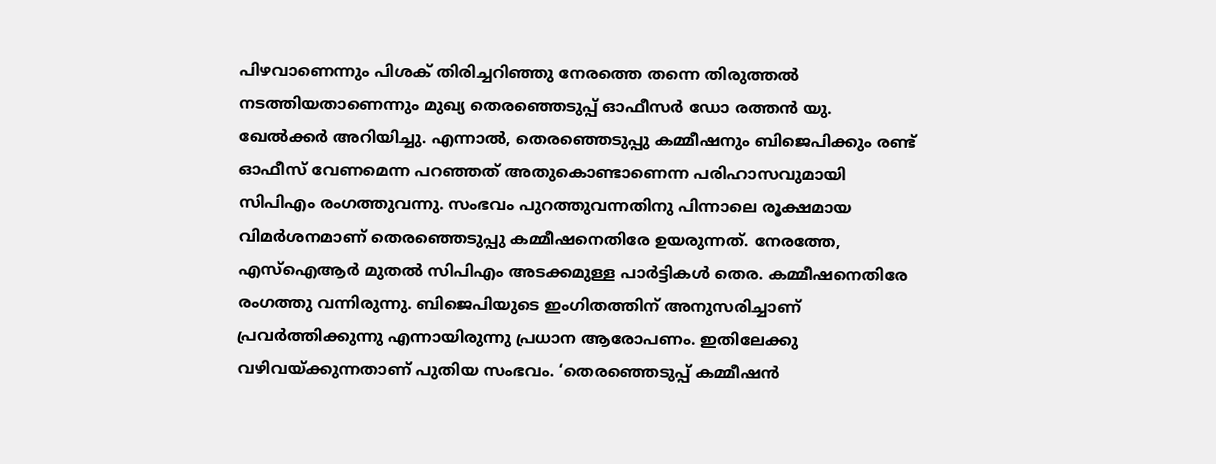പിഴവാണെന്നും പിശക് തിരിച്ചറിഞ്ഞു നേരത്തെ തന്നെ തിരുത്തല്‍ നടത്തിയതാണെന്നും മുഖ്യ തെരഞ്ഞെടുപ്പ് ഓഫീസര്‍ ഡോ രത്തന്‍ യു. ഖേല്‍ക്കര്‍ അറിയിച്ചു. എന്നാല്‍, തെരഞ്ഞെടുപ്പു കമ്മീഷനും ബിജെപിക്കും രണ്ട് ഓഫീസ് വേണമെന്ന പറഞ്ഞത് അതുകൊണ്ടാണെന്ന പരിഹാസവുമായി സിപിഎം രംഗത്തുവന്നു. സംഭവം പുറത്തുവന്നതിനു പിന്നാലെ രൂക്ഷമായ വിമര്‍ശനമാണ് തെരഞ്ഞെടുപ്പു കമ്മീഷനെതിരേ ഉയരുന്നത്. നേരത്തേ, എസ്‌ഐആര്‍ മുതല്‍ സിപിഎം അടക്കമുള്ള പാര്‍ട്ടികള്‍ തെര. കമ്മീഷനെതിരേ രംഗത്തു വന്നിരുന്നു. ബിജെപിയുടെ ഇംഗിതത്തിന് അനുസരിച്ചാണ് പ്രവര്‍ത്തിക്കുന്നു എന്നായിരുന്നു പ്രധാന ആരോപണം. ഇതിലേക്കു വഴിവയ്ക്കുന്നതാണ് പുതിയ സംഭവം. ‘തെരഞ്ഞെടുപ്പ് കമ്മീഷന്‍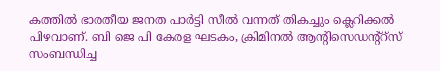കത്തില്‍ ഭാരതീയ ജനത പാര്‍ട്ടി സീല്‍ വന്നത് തികച്ചും ക്ലെറിക്കല്‍ പിഴവാണ്. ബി ജെ പി കേരള ഘടകം, ക്രിമിനല്‍ ആന്റിസെഡന്റ്റ്സ് സംബന്ധിച്ച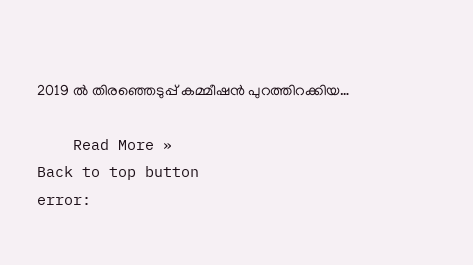2019 ല്‍ തിരഞ്ഞെടുപ്പ് കമ്മീഷന്‍ പുറത്തിറക്കിയ…

    Read More »
Back to top button
error: